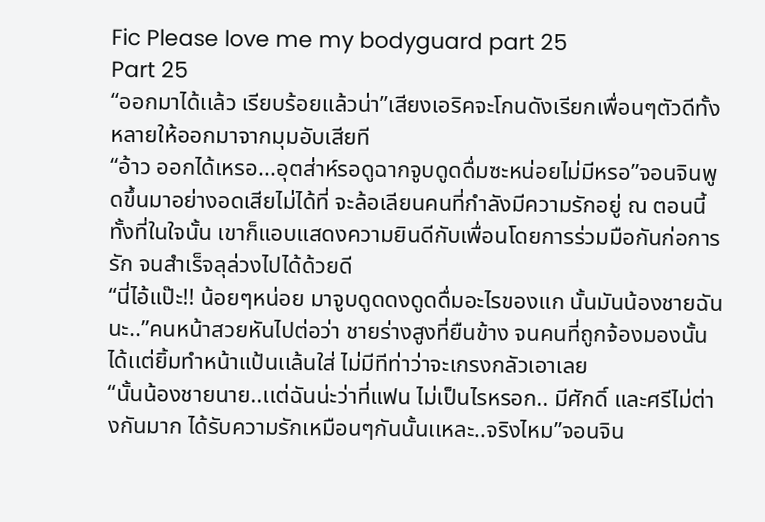Fic Please love me my bodyguard part 25
Part 25
“ออกมาได้เเล้ว เรียบร้อยเเล้วน่า”เสียงเอริคจะโกนดังเรียกเพื่อนๆตัวดีทั้งหลายให้ออกมาจากมุมอับเสียที
“อ้าว ออกได้เหรอ...อุตส่าห์รอดูฉากจูบดูดดื่มซะหน่อยไม่มีหรอ”จอนจินพูดขึ้นมาอย่างอดเสียไม่ได้ที่ จะล้อเลียนคนที่กำลังมีความรักอยู่ ณ ตอนนี้
ทั้งที่ในใจนั้น เขาก็แอบเเสดงความยินดีกับเพื่อนโดยการร่วมมือกันก่อการรัก จนสำเร็จลุล่วงไปได้ด้วยดี
“นี่ไอ้แป๊ะ!! น้อยๆหน่อย มาจูบดูดดงดูดดื่มอะไรของเเก นั้นมันน้องชายฉันนะ..”คนหน้าสวยหันไปต่อว่า ชายร่างสูงที่ยืนข้าง จนคนที่ถูกจ้องมองนั้นได้เเต่ยิ้มทำหน้าแป้นเเล้นใส่ ไม่มีทีท่าว่าจะเกรงกลัวเอาเลย
“นั้นน้องชายนาย..เเต่ฉันน่ะว่าที่แฟน ไม่เป็นไรหรอก.. มีศักดิ์ เเละศรีไม่ต่างกันมาก ได้รับความรักเหมือนๆกันนั้นเเหละ..จริงไหม”จอนจิน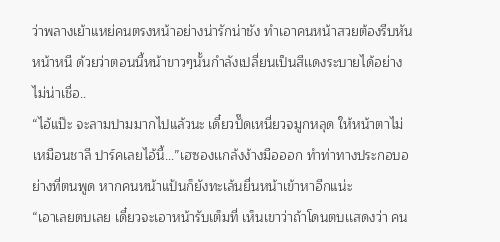ว่าพลางเย้าแหย่คนตรงหน้าอย่างน่ารักน่าชัง ทำเอาคนหน้าสวยต้องรีบหันหน้าหนี ด้วยว่าตอนนี้หน้าขาวๆนั้นกำลังเปลี่ยนเป็นสีเเดงระบายได้อย่างไม่น่าเชื่อ..
“ไอ้แป๊ะ จะลามปามมากไปแล้วนะ เดี๋ยวปั๊ดเหนี่ยวจมูกหลุด ให้หน้าตาไม่เหมือนชาลี ปาร์คเลยไอ้นี้...”เฮซองเเกล้งง้างมือออก ทำท่าทางประกอบอย่างที่ตนพูด หากคนหน้าแป้นก็ยังทะเล้นยื่นหน้าเข้าหาอีกแน่ะ
“เอาเลยตบเลย เดี๋ยวจะเอาหน้ารับเต็มที่ เห็นเขาว่าถ้าโดนตบเเสดงว่า คน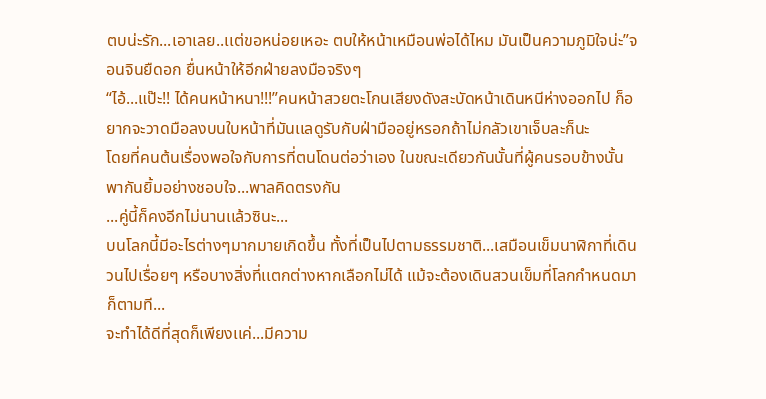ตบน่ะรัก...เอาเลย..เเต่ขอหน่อยเหอะ ตบให้หน้าเหมือนพ่อได้ไหม มันเป็นความภูมิใจน่ะ”จอนจินยืดอก ยื่นหน้าให้อีกฝ่ายลงมือจริงๆ
“ไอ้...แป๊ะ!! ได้คนหน้าหนา!!!”คนหน้าสวยตะโกนเสียงดังสะบัดหน้าเดินหนีห่างออกไป ก็อยากจะวาดมือลงบนใบหน้าที่มันเเลดูรับกับฝ่ามืออยู่หรอกถ้าไม่กลัวเขาเจ็บละก็นะ
โดยที่คนต้นเรื่องพอใจกับการที่ตนโดนต่อว่าเอง ในขณะเดียวกันนั้นที่ผู้คนรอบข้างนั้นพากันยิ้มอย่างชอบใจ...พาลคิดตรงกัน
...คู่นี้ก็คงอีกไม่นานเเล้วซินะ...
บนโลกนี้มีอะไรต่างๆมากมายเกิดขึ้น ทั้งที่เป็นไปตามธรรมชาติ...เสมือนเข็มนาฬิกาที่เดินวนไปเรื่อยๆ หรือบางสิ่งที่เเตกต่างหากเลือกไม่ได้ แม้จะต้องเดินสวนเข็มที่โลกกำหนดมาก็ตามที...
จะทำได้ดีที่สุดก็เพียงเเค่...มีความ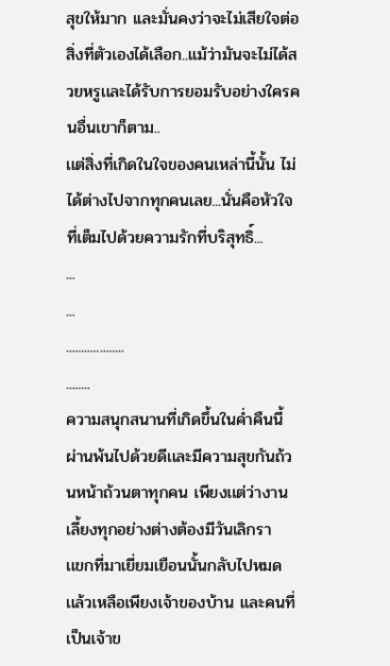สุขให้มาก เเละมั่นคงว่าจะไม่เสียใจต่อสิ่งที่ตัวเองได้เลือก..แม้ว่ามันจะไม่ได้สวยหรูเเละได้รับการยอมรับอย่างใครคนอื่นเขาก็ตาม..
เเต่สิ่งที่เกิดในใจของคนเหล่านี้นั้น ไม่ได้ต่างไปจากทุกคนเลย...นั่นคือหัวใจที่เต็มไปด้วยความรักที่บริสุทธิ์...
...
...
...................
........
ความสนุกสนานที่เกิดขึ้นในค่ำคืนนี้ผ่านพ้นไปด้วยดีเเละมีความสุขกันถ้วนหน้าถ้วนตาทุกคน เพียงเเต่ว่างานเลี้ยงทุกอย่างต่างต้องมีวันเลิกรา
เเขกที่มาเยี่ยมเยือนนั้นกลับไปหมดเเล้วเหลือเพียงเจ้าของบ้าน และคนที่เป็นเจ้าข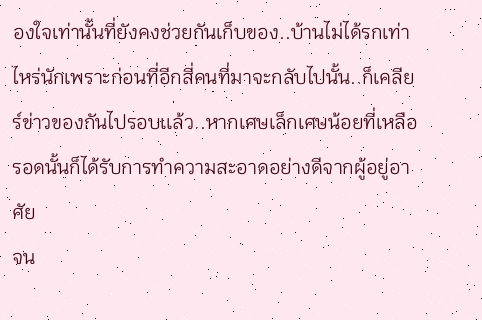องใจเท่านั้นที่ยังคงช่วยกันเก็บของ..บ้านไม่ได้รกเท่าไหร่นักเพราะก่อนที่อีกสี่คนที่มาจะกลับไปนั้น..ก็เคลียร์ข่าวของกันไปรอบเเล้ว..หากเศษเล็กเศษน้อยที่เหลือรอดนั้นก็ได้รับการทำความสะอาดอย่างดีจากผู้อยู่อาศัย
จน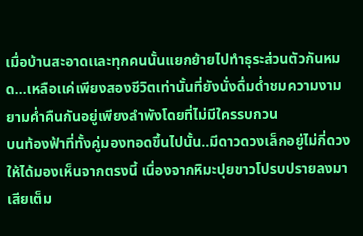เมื่อบ้านสะอาดเเละทุกคนนั้นเเยกย้ายไปทำธุระส่วนตัวกันหมด...เหลือเเค่เพียงสองชีวิตเท่านั้นที่ยังนั่งดื่มด่ำชมความงามยามค่ำคืนกันอยู่เพียงลำพังโดยที่ไม่มีใครรบกวน
บนท้องฟ้าที่ทั้งคู่มองทอดขึ้นไปนั้น..มีดาวดวงเล็กอยู่ไม่กี่ดวงให้ได้มองเห็นจากตรงนี้ เนื่องจากหิมะปุยขาวโปรบปรายลงมาเสียเต็ม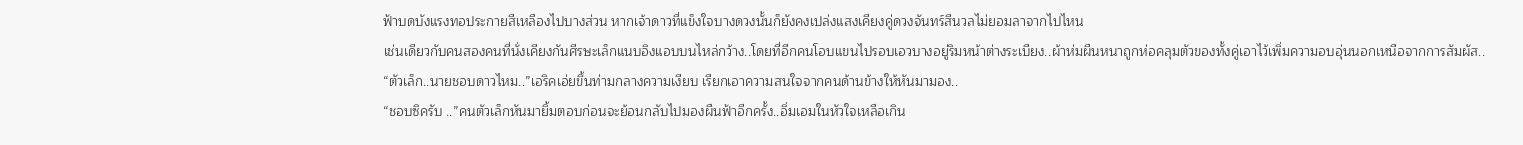ฟ้าบดบังแรงทอประกายสีเหลืองไปบางส่วน หากเจ้าดาวที่แข็งใจบางดวงนั้นก็ยังคงเปล่งแสงเคียงคู่ดวงจันทร์สีนวลไม่ยอมลาจากไปไหน
เช่นเดียวกับคนสองคนที่นั่งเคียงกันศีรษะเล็กแนบอิงแอบบนไหล่กว้าง..โดยที่อีกคนโอบแขนไปรอบเอวบางอยู่ริมหน้าต่างระเบียง..ผ้าห่มผืนหนาถูกห่อคลุมตัวของทั้งคู่เอาไว้เพิ่มความอบอุ่นนอกเหนือจากการสัมผัส..
“ตัวเล็ก..นายชอบดาวไหม..”เอริคเอ่ยขึ้นท่ามกลางความเงียบ เรียกเอาความสนใจจากคนด้านข้างให้หันมามอง..
“ชอบซิครับ ..”คนตัวเล็กหันมายิ้มตอบก่อนจะย้อนกลับไปมองผืนฟ้าอีกครั้ง..อิ่มเอมในหัวใจเหลือเกิน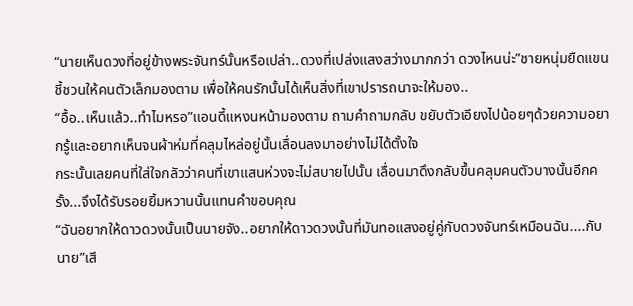“นายเห็นดวงที่อยู่ข้างพระจันทร์นั้นหรือเปล่า..ดวงที่เปล่งแสงสว่างมากกว่า ดวงไหนน่ะ”ชายหนุ่มยืดแขนชี้ชวนให้คนตัวเล็กมองตาม เพื่อให้คนรักนั้นได้เห็นสิ่งที่เขาปรารถนาจะให้มอง..
“อื้อ..เห็นเเล้ว..ทำไมหรอ”เเอนดี้แหงนหน้ามองตาม ถามคำถามกลับ ขยับตัวเอียงไปน้อยๆด้วยความอยากรู้เเละอยากเห็นจนผ้าห่มที่คลุมไหล่อยู่นั้นเลื่อนลงมาอย่างไม่ได้ตั้งใจ
กระนั้นเลยคนที่ใส่ใจกลัวว่าคนที่เขาแสนห่วงจะไม่สบายไปนั้น เลื่อนมาดึงกลับขึ้นคลุมคนตัวบางนั้นอีกครั้ง...จึงได้รับรอยยิ้มหวานนั้นแทนคำขอบคุณ
“ฉันอยากให้ดาวดวงนั้นเป็นนายจัง..อยากให้ดาวดวงนั้นที่มันทอแสงอยู่คู่กับดวงจันทร์เหมือนฉัน....กับนาย”เสี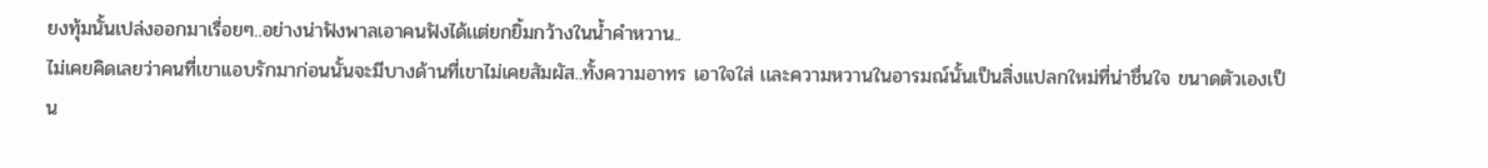ยงทุ้มนั้นเปล่งออกมาเรื่อยๆ..อย่างน่าฟังพาลเอาคนฟังได้เเต่ยกยิ้มกว้างในน้ำคำหวาน..
ไม่เคยคิดเลยว่าคนที่เขาเเอบรักมาก่อนนั้นจะมีบางด้านที่เขาไม่เคยสัมผัส..ทั้งความอาทร เอาใจใส่ เเละความหวานในอารมณ์นั้นเป็นสิ่งแปลกใหม่ที่น่าชื่นใจ ขนาดตัวเองเป็น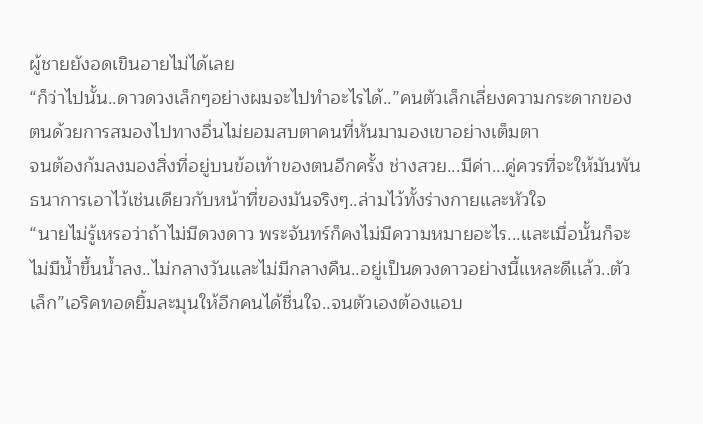ผู้ชายยังอดเขินอายไม่ได้เลย
“ก็ว่าไปนั้น..ดาวดวงเล็กๆอย่างผมจะไปทำอะไรได้..”คนตัวเล็กเลี่ยงความกระดากของตนด้วยการสมองไปทางอื่นไม่ยอมสบตาคนที่หันมามองเขาอย่างเต็มตา
จนต้องก้มลงมองสิ่งที่อยู่บนข้อเท้าของตนอีกครั้ง ช่างสวย...มีค่า...คู่ควรที่จะให้มันพันธนาการเอาไว้เช่นเดียวกับหน้าที่ของมันจริงๆ..ล่ามไว้ทั้งร่างกายเเละหัวใจ
“นายไม่รู้เหรอว่าถ้าไม่มีดวงดาว พระจันทร์ก็คงไม่มีความหมายอะไร...เเละเมื่อนั้นก็จะไม่มีน้ำขึ้นน้ำลง..ไม่กลางวันเเละไม่มีกลางคืน..อยู่เป็นดวงดาวอย่างนี้เเหละดีเเล้ว..ตัวเล็ก”เอริคทอดยิ้มละมุนให้อีกคนได้ชื่นใจ..จนตัวเองต้องแอบ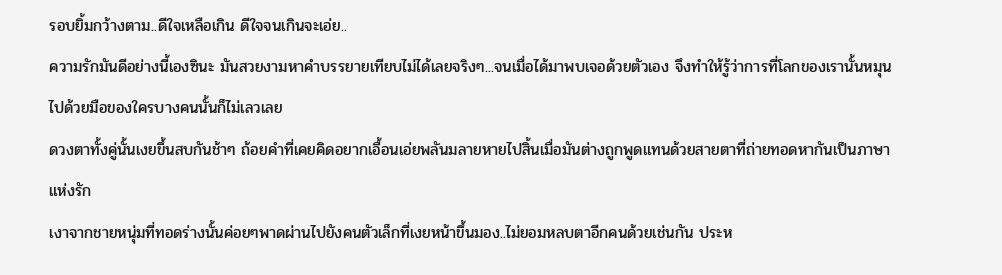รอบยิ้มกว้างตาม..ดีใจเหลือเกิน ดีใจจนเกินจะเอ่ย..
ความรักมันดีอย่างนี้เองซินะ มันสวยงามหาคำบรรยายเทียบไม่ได้เลยจริงๆ...จนเมื่อได้มาพบเจอด้วยตัวเอง จึงทำให้รู้ว่าการที่โลกของเรานั้นหมุนไปด้วยมือของใครบางคนนั้นก็ไม่เลวเลย
ดวงตาทั้งคู่นั้นเงยขึ้นสบกันช้าๆ ถ้อยคำที่เคยคิดอยากเอื้อนเอ่ยพลันมลายหายไปสิ้นเมื่อมันต่างถูกพูดแทนด้วยสายตาที่ถ่ายทอดหากันเป็นภาษาแห่งรัก
เงาจากชายหนุ่มที่ทอดร่างนั้นค่อยๆพาดผ่านไปยังคนตัวเล็กที่เงยหน้าขึ้นมอง..ไม่ยอมหลบตาอีกคนด้วยเช่นกัน ประห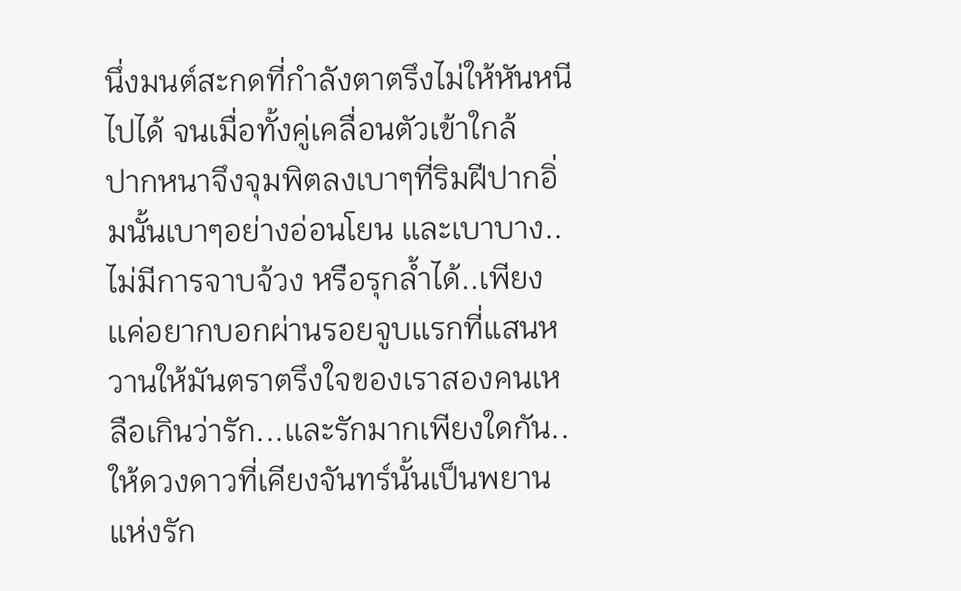นึ่งมนต์สะกดที่กำลังตาตรึงไม่ให้หันหนีไปได้ จนเมื่อทั้งคู่เคลื่อนตัวเข้าใกล้
ปากหนาจึงจุมพิตลงเบาๆที่ริมฝีปากอิ่มนั้นเบาๆอย่างอ่อนโยน เเละเบาบาง..ไม่มีการจาบจ้วง หรือรุกล้ำได้..เพียงเเค่อยากบอกผ่านรอยจูบเเรกที่แสนหวานให้มันตราตรึงใจของเราสองคนเหลือเกินว่ารัก...เเละรักมากเพียงใดกัน..
ให้ดวงดาวที่เคียงจันทร์นั้นเป็นพยานแห่งรัก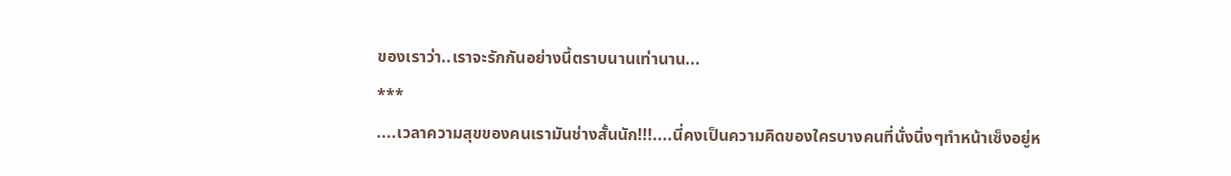ของเราว่า..เราจะรักกันอย่างนี้ตราบนานเท่านาน...
***
....เวลาความสุขของคนเรามันช่างสั้นนัก!!!....นี่คงเป็นความคิดของใครบางคนที่นั่งนิ่งๆทำหน้าเซ็งอยู่ห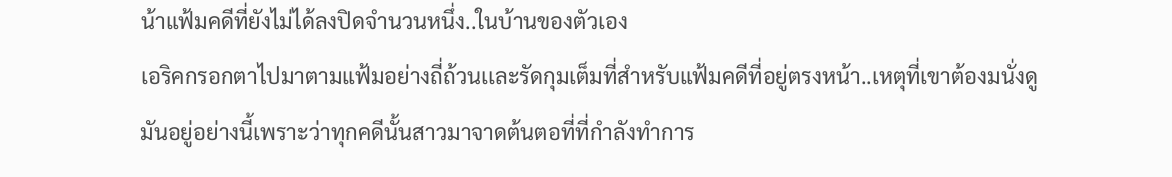น้าแฟ้มคดีที่ยังไม่ได้ลงปิดจำนวนหนึ่ง..ในบ้านของตัวเอง
เอริคกรอกตาไปมาตามแฟ้มอย่างถี่ถ้วนเเละรัดกุมเต็มที่สำหรับแฟ้มคดีที่อยู่ตรงหน้า..เหตุที่เขาต้องมนั่งดูมันอยู่อย่างนี้เพราะว่าทุกคดีนั้นสาวมาจาดต้นตอที่ที่กำลังทำการ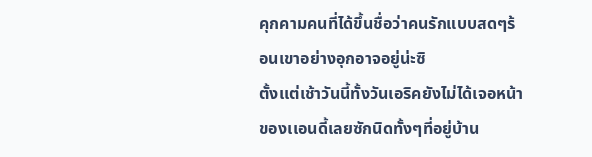คุกคามคนที่ได้ขึ้นชื่อว่าคนรักแบบสดๆร้อนเขาอย่างอุกอาจอยู่น่ะซิ
ตั้งเเต่เช้าวันนี้ทั้งวันเอริคยังไม่ได้เจอหน้าของเเอนดี้เลยซักนิดทั้งๆที่อยู่บ้าน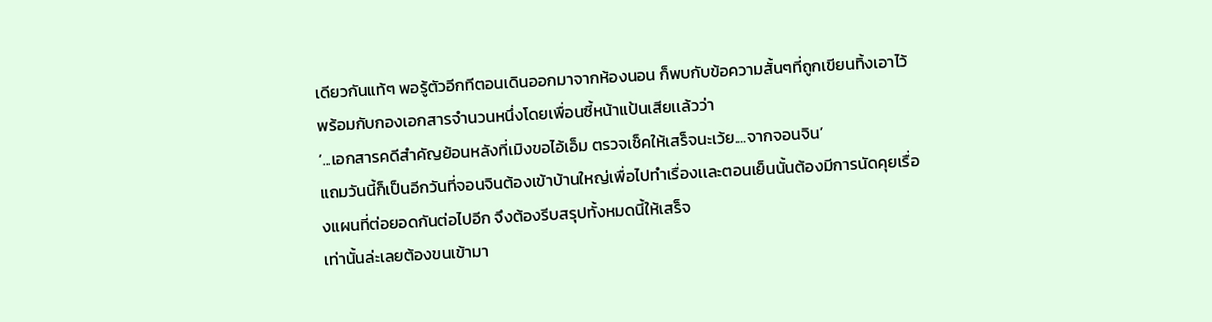เดียวกันแท้ๆ พอรู้ตัวอีกทีตอนเดินออกมาจากห้องนอน ก็พบกับข้อความสั้นๆที่ถูกเขียนทิ้งเอาไว้พร้อมกับกองเอกสารจำนวนหนึ่งโดยเพื่อนซี้หน้าแป้นเสียเเล้วว่า
‘...เอกสารคดีสำคัญย้อนหลังที่เมิงขอไอ้เอ็ม ตรวจเช็คให้เสร็จนะเว้ย....จากจอนจิน’
แถมวันนี้ก็เป็นอีกวันที่จอนจินต้องเข้าบ้านใหญ่เพื่อไปทำเรื่องเเละตอนเย็นนั้นต้องมีการนัดคุยเรื่องแผนที่ต่อยอดกันต่อไปอีก จึงต้องรีบสรุปทั้งหมดนี้ให้เสร็จ
เท่านั้นล่ะเลยต้องขนเข้ามา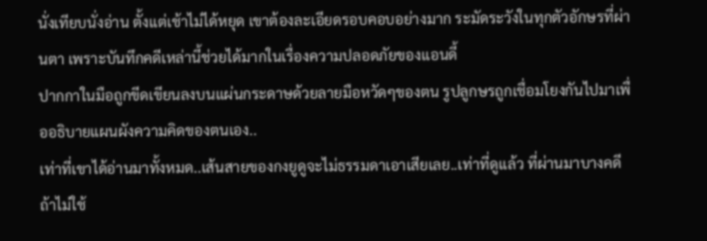นั่งเทียบนั่งอ่าน ตั้งเเต่เช้าไม่ได้หยุด เขาต้องละเอียดรอบคอบอย่างมาก ระมัดระวังในทุกตัวอักษรที่ผ่านตา เพราะบันทึกคดีเหล่านี้ช่วยได้มากในเรื่องความปลอดภัยของเเอนดี้
ปากกาในมือถูกขีดเขียนลงบนแผ่นกระดาษด้วยลายมือหวัดๆของตน รูปลูกษรถูกเชื่อมโยงกันไปมาเพื่ออธิบายแผนผังความคิดของตนเอง..
เท่าที่เขาได้อ่านมาทั้งหมด..เส้นสายของกงยูดูจะไม่ธรรมดาเอาเสียเลย..เท่าที่ดูเเล้ว ที่ผ่านมาบางคดีถ้าไม่ใช้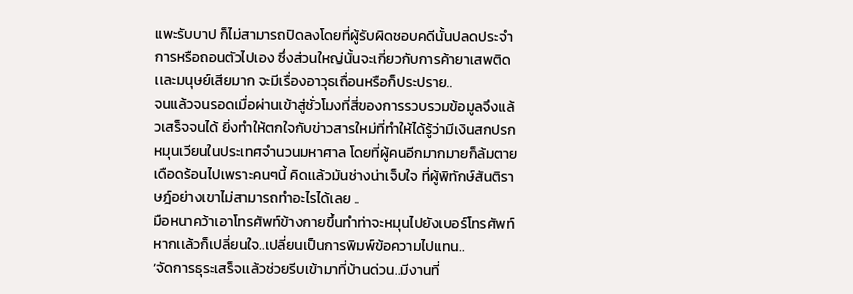แพะรับบาป ก็ไม่สามารถปิดลงโดยที่ผู้รับผิดชอบคดีนั้นปลดประจำการหรือถอนตัวไปเอง ซึ่งส่วนใหญ่นั้นจะเกี่ยวกับการค้ายาเสพติดเเละมนุษย์เสียมาก จะมีเรื่องอาวุธเถื่อนหรือก็ประปราย..
จนแล้วจนรอดเมื่อผ่านเข้าสู่ชั่วโมงที่สี่ของการรวบรวมข้อมูลจึงแล้วเสร็จจนได้ ยิ่งทำให้ตกใจกับข่าวสารใหม่ที่ทำให้ได้รู้ว่ามีเงินสกปรกหมุนเวียนในประเทศจำนวนมหาศาล โดยที่ผู้คนอีกมากมายก็ล้มตาย เดือดร้อนไปเพราะคนๆนี้ คิดเเล้วมันช่างน่าเจ็บใจ ที่ผู้พิทักษ์สันติราษฎ์อย่างเขาไม่สามารถทำอะไรได้เลย ..
มือหนาคว้าเอาโทรศัพท์ข้างกายขึ้นทำท่าจะหมุนไปยังเบอร์โทรศัพท์หากเเล้วก็เปลี่ยนใจ..เปลี่ยนเป็นการพิมพ์ข้อความไปแทน..
‘จัดการธุระเสร็จเเล้วช่วยรีบเข้ามาที่บ้านด่วน..มีงานที่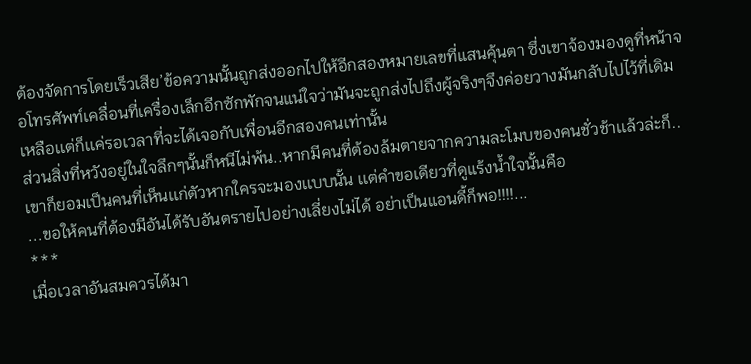ต้องจัดการโดยเร็วเสีย’ข้อความนั้นถูกส่งออกไปให้อีกสองหมายเลขที่แสนคุ้นตา ซึ่งเขาจ้องมองดูที่หน้าจอโทรศัพท์เคลื่อนที่เครื่องเล็กอีกซักพักจนแน่ใจว่ามันจะถูกส่งไปถึงผู้จริงๆจึงค่อยวางมันกลับไปไว้ที่เดิม เหลือเเต่ก็เเค่รอเวลาที่จะได้เจอกับเพื่อนอีกสองคนเท่านั้น
ส่วนสิ่งที่หวังอยู่ในใจลึกๆนั้นก็หนีไม่พ้น..หากมีคนที่ต้องล้มตายจากความละโมบของคนชั่วช้าเเล้วล่ะก็..เขาก็ยอมเป็นคนที่เห็นเเก่ตัวหากใครจะมองเเบบนั้น เเต่คำขอเดียวที่ดูแร้งน้ำใจนั้นคือ
...ขอให้คนที่ต้องมีอันได้รับอันตรายไปอย่างเลี่ยงไม่ได้ อย่าเป็นแอนดี้ก็พอ!!!!...
***
เมื่อเวลาอันสมควรได้มา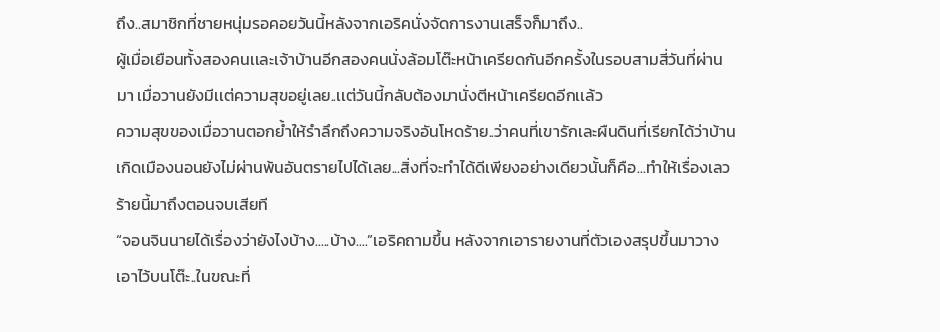ถึง..สมาชิกที่ชายหนุ่มรอคอยวันนี้หลังจากเอริคนั่งจัดการงานเสร็จก็มาถึง..
ผู้เมื่อเยือนทั้งสองคนเเละเจ้าบ้านอีกสองคนนั่งล้อมโต๊ะหน้าเครียดกันอีกครั้งในรอบสามสี่วันที่ผ่านมา เมื่อวานยังมีเเต่ความสุขอยู่เลย..เเต่วันนี้กลับต้องมานั่งตีหน้าเครียดอีกเเล้ว
ความสุขของเมื่อวานตอกย้ำให้รำลึกถึงความจริงอันโหดร้าย..ว่าคนที่เขารักเละผืนดินที่เรียกได้ว่าบ้านเกิดเมืองนอนยังไม่ผ่านพ้นอันตรายไปได้เลย...สิ่งที่จะทำได้ดีเพียงอย่างเดียวนั้นก็คือ...ทำให้เรื่องเลวร้ายนี้มาถึงตอนจบเสียที
“จอนจินนายได้เรื่องว่ายังไงบ้าง.....บ้าง....”เอริคถามขึ้น หลังจากเอารายงานที่ตัวเองสรุปขึ้นมาวางเอาไว้บนโต๊ะ..ในขณะที่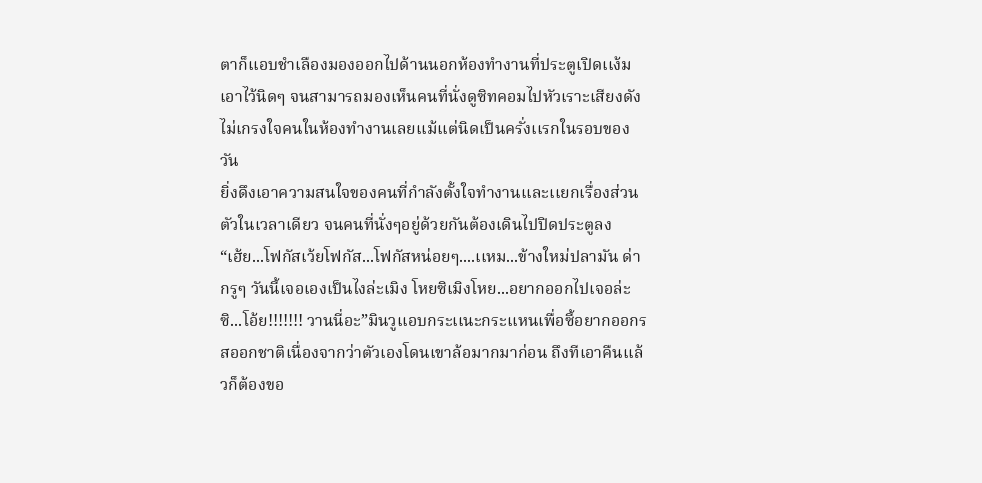ตาก็เเอบชำเลืองมองออกไปด้านนอกห้องทำงานที่ประตูเปิดเเง้มเอาไว้นิดๆ จนสามารถมองเห็นคนที่นั่งดูซิทคอมไปหัวเราะเสียงดังไม่เกรงใจคนในห้องทำงานเลยเเม้เเต่นิดเป็นครั่งเเรกในรอบของวัน
ยิ่งดึงเอาความสนใจของคนที่กำลังตั้งใจทำงานเเละเเยกเรื่องส่วนตัวในเวลาเดียว จนคนที่นั่งๆอยู่ด้วยกันต้องเดินไปปิดประตูลง
“เฮ้ย...โฟกัสเว้ยโฟกัส...โฟกัสหน่อยๆ....เเหม...ข้างใหม่ปลามัน ด่ากรูๆ วันนี้เจอเองเป็นไงล่ะเมิง โหยซิเมิงโหย...อยากออกไปเจอล่ะซิ...โอ้ย!!!!!!! วานนี่อะ”มินวูเเอบกระเเนะกระเเหนเพื่อซี้อยากออกรสออกชาติเนื่องจากว่าตัวเองโดนเขาล้อมากมาก่อน ถึงทีเอาคืนเเล้วก็ต้องขอ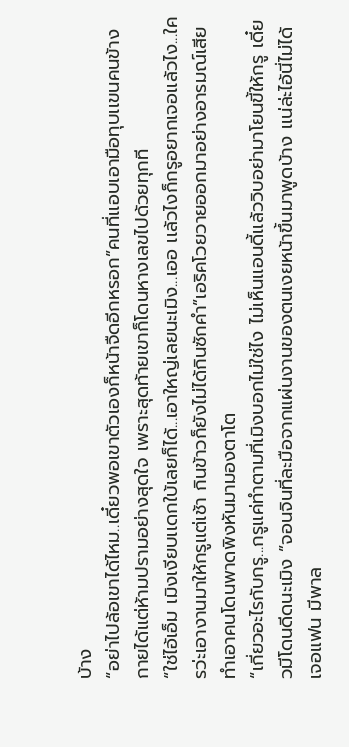บ้าง
“อย่าไปล้อเขาได้ไหม..เดี๋ยวพอเขาตัวเองก็หน้าจืดอีกหรอก”คนที่เเอบเอามือทุบเเขนคนข้างกายได้เเต่ห้ามปรามอย่างสุดใจ เพราะสุดท้ายเขาก็โดนหางเลขไปด้วยทุกที
“ใช่ไอ้เอ็ม เมิงเงียบเเดกใบ้เลยก็ได้...เอาใหญ่เลยนะเมิง...เออ เเล้วไงก็กรูอยากเจอเเล้วไง...ใครว่ะเอางานมาให้กรูเเต่เช้า กินข้าวก็ยังไม่ได้กินซักคำ”เอริคโวยวายออกมาอย่างอารมณ์เสีย ทำเอาคนโดนพาดพิงหันมามองตาโต
“เกี่ยวอะไรกับกรู...กรูเเค่ทำตามที่เมิงบอกไม่ใช่ไง ไม่เห็นเเอนดี้เเล้ววิบอย่ามาโยนขี้ให้กรู เดี๋ยวมีโดนดีดนะเมิง ”จอนจินที่ละมือจากแผ่นงานของตนเงยหน้าขึ้นมาพูดบ้าง เเน่ล่ะไอ้นี่ไม่ได้เจอแฟน มีพาล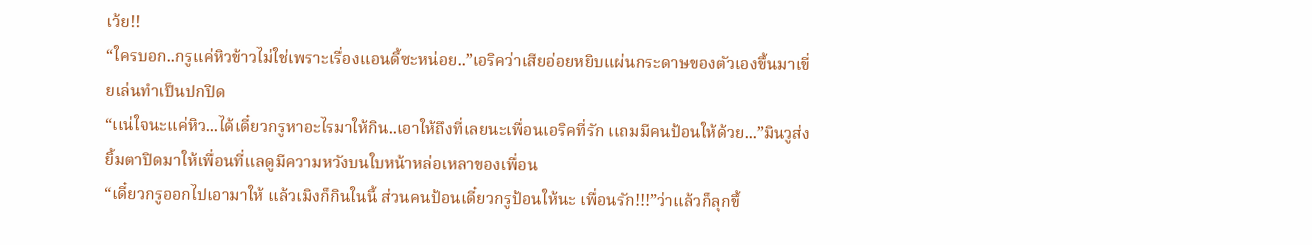เว้ย!!
“ใครบอก..กรูเเค่หิวข้าวไม่ใช่เพราะเรื่องเเอนดี้ซะหน่อย..”เอริคว่าเสียอ่อยหยิบแผ่นกระดาษของตัวเองขึ้นมาเขี่ยเล่นทำเป็นปกปิด
“เเน่ใจนะเเค่หิว...ได้เดี๋ยวกรูหาอะไรมาให้กิน..เอาให้ถึงที่เลยนะเพื่อนเอริคที่รัก เเถมมีคนป้อนให้ด้วย...”มินวูส่งยิ้มตาปิดมาให้เพื่อนที่เเลดูมีความหวังบนใบหน้าหล่อเหลาของเพื่อน
“เดี๋ยวกรูออกไปเอามาให้ เเล้วเมิงก็กินในนี้ ส่วนคนป้อนเดี๋ยวกรูป้อนให้นะ เพื่อนรัก!!!”ว่าเเล้วก็ลุกขึ้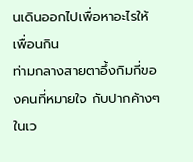นเดินออกไปเพื่อหาอะไรให้เพื่อนกิน
ท่ามกลางสายตาอึ้งกิมกี่ของคนที่หมายใจ กับปากค้างๆ ในเว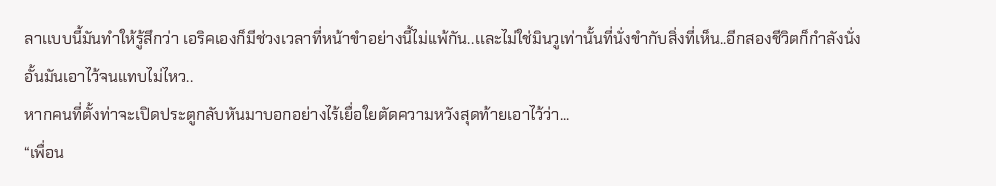ลาเเบบนี้มันทำให้รู้สึกว่า เอริคเองก็มีช่วงเวลาที่หน้าขำอย่างนี้ไม่เเพ้กัน..เเละไม่ใช่มินวูเท่านั้นที่นั่งขำกับสิ่งที่เห็น..อีกสองชีวิตก็กำลังนั่งอั้นมันเอาไว้จนแทบไม่ไหว..
หากคนที่ตั้งท่าจะเปิดประตูกลับหันมาบอกอย่างไร้เยื่อใยตัดความหวังสุดท้ายเอาไว้ว่า...
“เพื่อน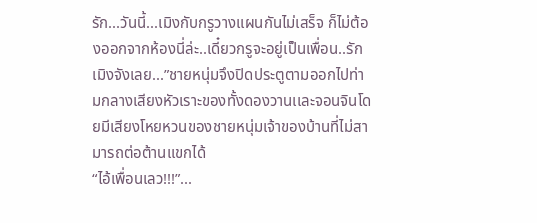รัก...วันนี้...เมิงกับกรูวางเเผนกันไม่เสร็จ ก็ไม่ต้องออกจากห้องนี่ล่ะ..เดี๋ยวกรูจะอยู่เป็นเพื่อน..รักเมิงจังเลย...”ชายหนุ่มจึงปิดประตูตามออกไปท่ามกลางเสียงหัวเราะของทั้งดองวานเเละจอนจินโดยมีเสียงโหยหวนของชายหนุ่มเจ้าของบ้านที่ไม่สามารถต่อต้านเเขกได้
“ไอ้เพื่อนเลว!!!”...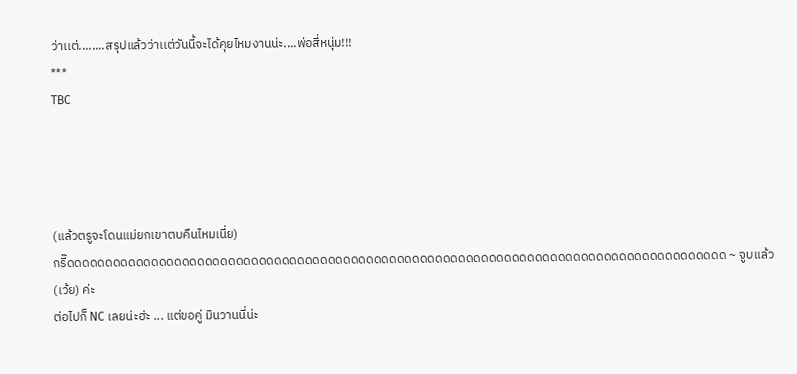ว่าเเต่........สรุปแล้วว่าเเต่วันนี้จะได้คุยไหมงานน่ะ....พ่อสี่หนุ่ม!!!
***
TBC




(แล้วตรูจะโดนแม่ยกเขาตบคืนไหมเนี่ย)
กรี๊ดดดดดดดดดดดดดดดดดดดดดดดดดดดดดดดดดดดดดดดดดดดดดดดดดดดดดดดดดดดดดดดดดดดดดดดดดดดดดดดดดดดดดด ~ จูบแล้ว (เว้ย) ค่ะ
ต่อไปก็ NC เลยน่ะฮ่ะ ... แต่ขอคู่ มินวานนี่น่ะ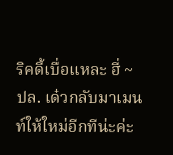ริคดี้เบื่อแหละ ฮี่ ~
ปล. เด๋วกลับมาเมนท์ให้ใหม่อีกทีน่ะค่ะ